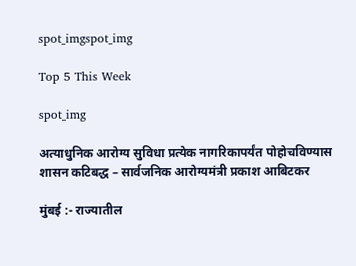spot_imgspot_img

Top 5 This Week

spot_img

अत्याधुनिक आरोग्य सुविधा प्रत्येक नागरिकापर्यंत पोहोचविण्यास शासन कटिबद्ध – सार्वजनिक आरोग्यमंत्री प्रकाश आबिटकर

मुंबई :- राज्यातील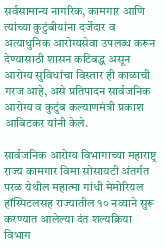सर्वसामान्य नागरिक, कामगार आणि त्यांच्या कुटुंबीयांना दर्जेदार व अत्याधुनिक आरोग्यसेवा उपलब्ध करून देण्यासाठी शासन कटिबद्ध असून आरोग्य सुविधांचा विस्तार ही काळाची गरज आहे, असे प्रतिपादन सार्वजनिक आरोग्य व कुटुंब कल्याणमंत्री प्रकाश आबिटकर यांनी केले.

सार्वजनिक आरोग्य विभागाच्या महाराष्ट्र राज्य कामगार विमा सोसायटी अंतर्गत परळ येथील महात्मा गांधी मेमोरियल हॉस्पिटलसह राज्यातील १० नव्याने सुरू करण्यात आलेल्या दंत शल्यक्रिया विभाग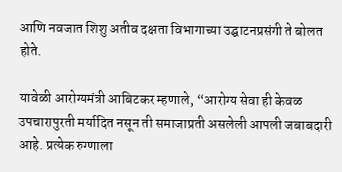आणि नवजात शिशु अतीव दक्षता विभागाच्या उद्घाटनप्रसंगी ते बोलत होते.

यावेळी आरोग्यमंत्री आबिटकर म्हणाले, “आरोग्य सेवा ही केवळ उपचारापुरती मर्यादित नसून ती समाजाप्रती असलेली आपली जबाबदारी आहे. प्रत्येक रुग्णाला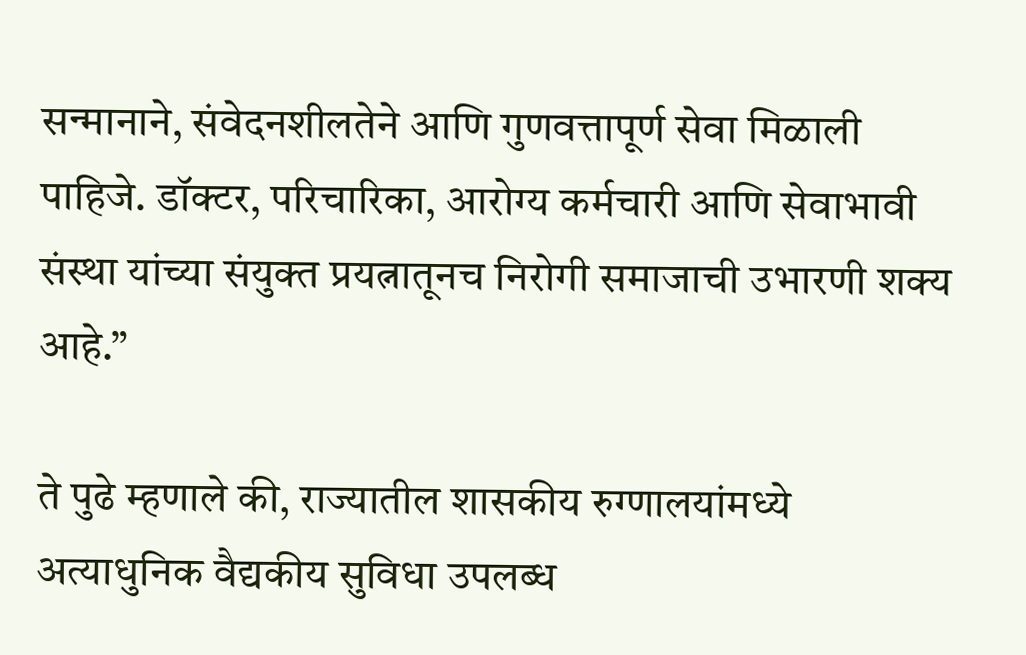सन्मानाने, संवेदनशीलतेने आणि गुणवत्तापूर्ण सेवा मिळाली पाहिजे. डॉक्टर, परिचारिका, आरोग्य कर्मचारी आणि सेवाभावी संस्था यांच्या संयुक्त प्रयत्नातूनच निरोगी समाजाची उभारणी शक्य आहे.”

ते पुढे म्हणाले की, राज्यातील शासकीय रुग्णालयांमध्ये अत्याधुनिक वैद्यकीय सुविधा उपलब्ध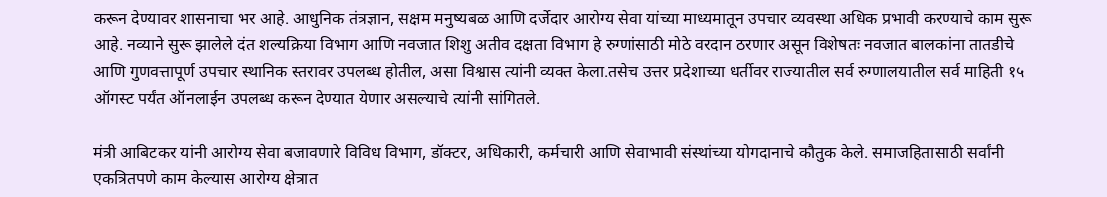करून देण्यावर शासनाचा भर आहे. आधुनिक तंत्रज्ञान, सक्षम मनुष्यबळ आणि दर्जेदार आरोग्य सेवा यांच्या माध्यमातून उपचार व्यवस्था अधिक प्रभावी करण्याचे काम सुरू आहे. नव्याने सुरू झालेले दंत शल्यक्रिया विभाग आणि नवजात शिशु अतीव दक्षता विभाग हे रुग्णांसाठी मोठे वरदान ठरणार असून विशेषतः नवजात बालकांना तातडीचे आणि गुणवत्तापूर्ण उपचार स्थानिक स्तरावर उपलब्ध होतील, असा विश्वास त्यांनी व्यक्त केला.तसेच उत्तर प्रदेशाच्या धर्तीवर राज्यातील सर्व रुग्णालयातील सर्व माहिती १५ ऑगस्ट पर्यंत ऑनलाईन उपलब्ध करून देण्यात येणार असल्याचे त्यांनी सांगितले.

मंत्री आबिटकर यांनी आरोग्य सेवा बजावणारे विविध विभाग, डॉक्टर, अधिकारी, कर्मचारी आणि सेवाभावी संस्थांच्या योगदानाचे कौतुक केले. समाजहितासाठी सर्वांनी एकत्रितपणे काम केल्यास आरोग्य क्षेत्रात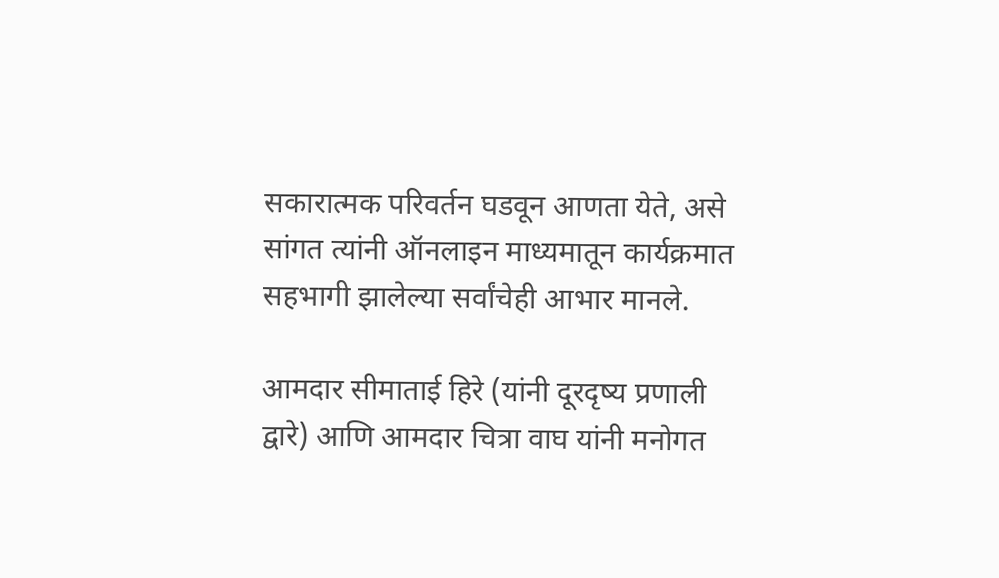सकारात्मक परिवर्तन घडवून आणता येते, असे सांगत त्यांनी ऑनलाइन माध्यमातून कार्यक्रमात सहभागी झालेल्या सर्वांचेही आभार मानले.

आमदार सीमाताई हिरे (यांनी दूरदृष्य प्रणाली द्वारे) आणि आमदार चित्रा वाघ यांनी मनोगत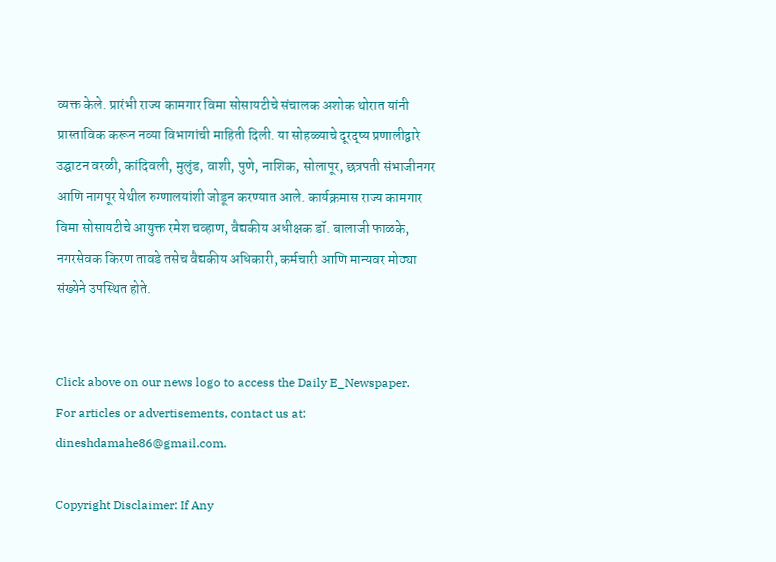व्यक्त केले. प्रारंभी राज्य कामगार विमा सोसायटीचे संचालक अशोक थोरात यांनी प्रास्ताविक करून नव्या विभागांची माहिती दिली. या सोहळ्याचे दूरद्ष्य प्रणालीद्वारे उद्घाटन वरळी, कांदिवली, मुलुंड, वाशी, पुणे, नाशिक, सोलापूर, छत्रपती संभाजीनगर आणि नागपूर येथील रुग्णालयांशी जोडून करण्यात आले. कार्यक्रमास राज्य कामगार विमा सोसायटीचे आयुक्त रमेश चव्हाण, वैद्यकीय अधीक्षक डॉ. बालाजी फाळके, नगरसेवक किरण तावडे तसेच वैद्यकीय अधिकारी, कर्मचारी आणि मान्यवर मोठ्या संख्येने उपस्थित होते.


Click above on our news logo to access the Daily E_Newspaper.
For articles or advertisements, contact us at: dineshdamahe86@gmail.com.

Copyright Disclaimer: If Any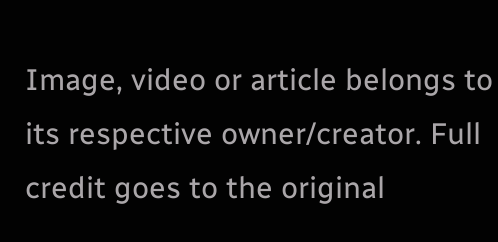Image, video or article belongs to its respective owner/creator. Full credit goes to the original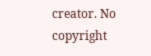creator. No copyright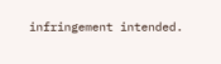infringement intended.